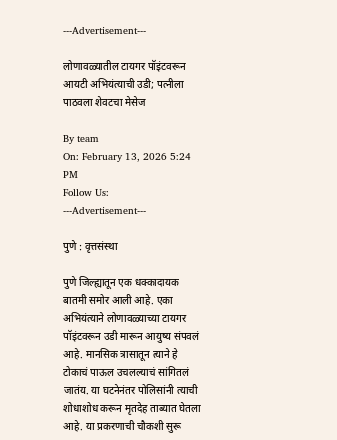---Advertisement---

लोणावळ्यातील टायगर पॉइंटवरून आयटी अभियंत्याची उडी; पत्नीला पाठवला शेवटचा मेसेज

By team
On: February 13, 2026 5:24 PM
Follow Us:
---Advertisement---

पुणे : वृत्तसंस्था

पुणे जिल्ह्यातून एक धक्कादायक बातमी समोर आली आहे. एका अभियंत्याने लोणावळ्याच्या टायगर पॉइंटवरून उडी मारून आयुष्य संपवलं आहे. मानसिक त्रासातून त्याने हे टोकाचं पाऊल उचलल्याचं सांगितलं जातंय. या घटनेनंतर पोलिसांनी त्याची शोधाशोध करून मृतदेह ताब्यात घेतला आहे. या प्रकरणाची चौकशी सुरू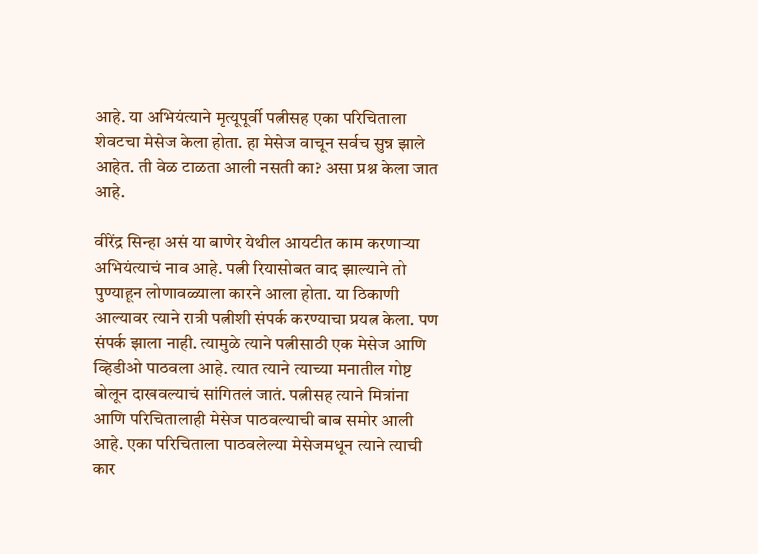आहे. या अभियंत्याने मृत्यूपूर्वी पत्नीसह एका परिचिताला शेवटचा मेसेज केला होता. हा मेसेज वाचून सर्वच सुन्न झाले आहेत. ती वेळ टाळता आली नसती का? असा प्रश्न केला जात आहे.

वीरेंद्र सिन्हा असं या बाणेर येथील आयटीत काम करणाऱ्या अभियंत्याचं नाव आहे. पत्नी रियासोबत वाद झाल्याने तो पुण्याहून लोणावळ्याला कारने आला होता. या ठिकाणी आल्यावर त्याने रात्री पत्नीशी संपर्क करण्याचा प्रयत्न केला. पण संपर्क झाला नाही. त्यामुळे त्याने पत्नीसाठी एक मेसेज आणि व्हिडीओ पाठवला आहे. त्यात त्याने त्याच्या मनातील गोष्ट बोलून दाखवल्याचं सांगितलं जातं. पत्नीसह त्याने मित्रांना आणि परिचितालाही मेसेज पाठवल्याची बाब समोर आली आहे. एका परिचिताला पाठवलेल्या मेसेजमधून त्याने त्याची कार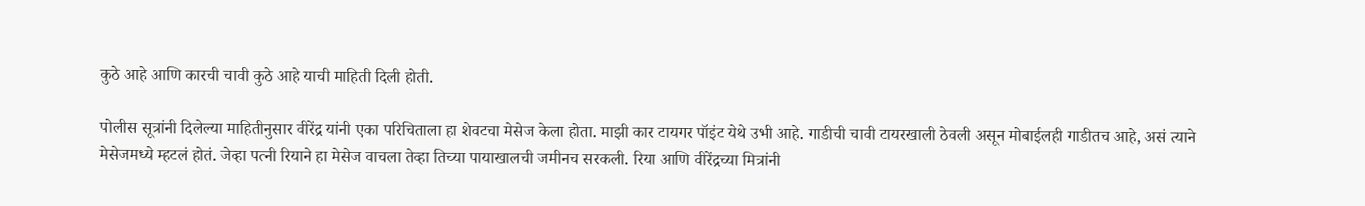कुठे आहे आणि कारची चावी कुठे आहे याची माहिती दिली होती.

पोलीस सूत्रांनी दिलेल्या माहितीनुसार वीरेंद्र यांनी एका परिचिताला हा शेवटचा मेसेज केला होता. माझी कार टायगर पॉइंट येथे उभी आहे. गाडीची चावी टायरखाली ठेवली असून मोबाईलही गाडीतच आहे, असं त्याने मेसेजमध्ये म्हटलं होतं. जेव्हा पत्नी रियाने हा मेसेज वाचला तेव्हा तिच्या पायाखालची जमीनच सरकली. रिया आणि वीरेंद्रच्या मित्रांनी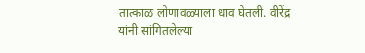तात्काळ लोणावळ्याला धाव घेतली. वीरेंद्र यांनी सांगितलेल्या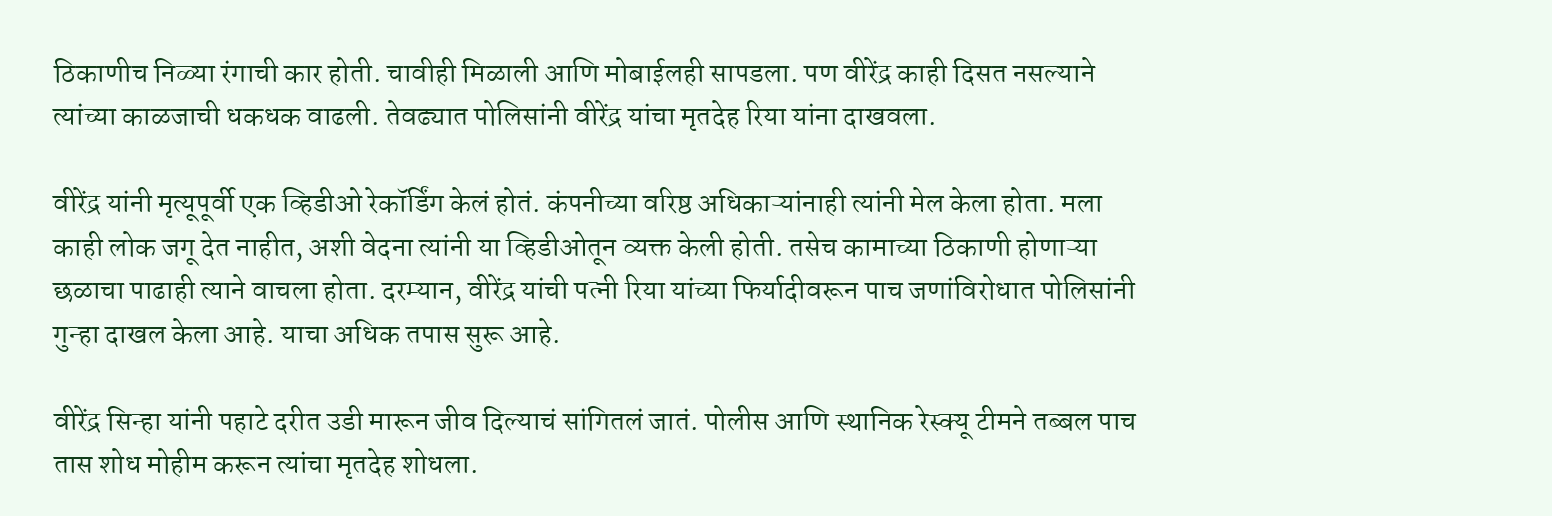ठिकाणीच निळ्या रंगाची कार होती. चावीही मिळाली आणि मोबाईलही सापडला. पण वीरेंद्र काही दिसत नसल्याने त्यांच्या काळजाची धकधक वाढली. तेवढ्यात पोलिसांनी वीरेंद्र यांचा मृतदेह रिया यांना दाखवला.

वीरेंद्र यांनी मृत्यूपूर्वी एक व्हिडीओ रेकॉर्डिंग केलं होतं. कंपनीच्या वरिष्ठ अधिकाऱ्यांनाही त्यांनी मेल केला होता. मला काही लोक जगू देत नाहीत, अशी वेदना त्यांनी या व्हिडीओतून व्यक्त केली होती. तसेच कामाच्या ठिकाणी होणाऱ्या छळाचा पाढाही त्याने वाचला होता. दरम्यान, वीरेंद्र यांची पत्नी रिया यांच्या फिर्यादीवरून पाच जणांविरोधात पोलिसांनी गुन्हा दाखल केला आहे. याचा अधिक तपास सुरू आहे.

वीरेंद्र सिन्हा यांनी पहाटे दरीत उडी मारून जीव दिल्याचं सांगितलं जातं. पोलीस आणि स्थानिक रेस्क्यू टीमने तब्बल पाच तास शोध मोहीम करून त्यांचा मृतदेह शोधला.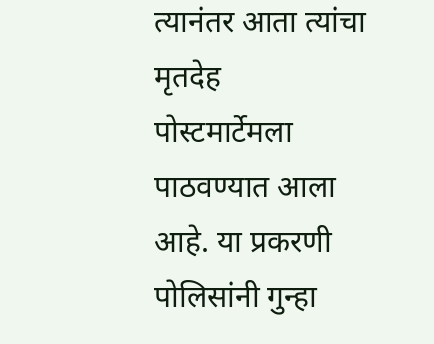त्यानंतर आता त्यांचा मृतदेह पोस्टमार्टेमला पाठवण्यात आला आहे. या प्रकरणी पोलिसांनी गुन्हा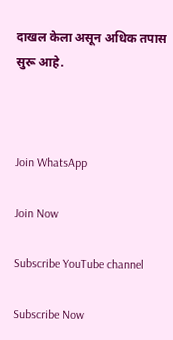दाखल केला असून अधिक तपास सुरू आहे.



Join WhatsApp

Join Now

Subscribe YouTube channel

Subscribe Now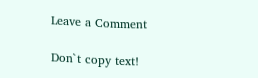Leave a Comment

Don`t copy text!